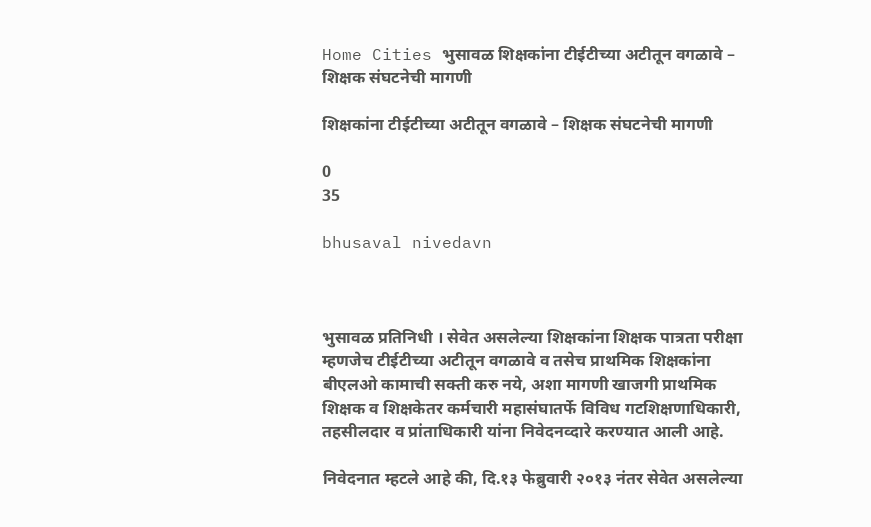Home Cities भुसावळ शिक्षकांना टीईटीच्या अटीतून वगळावे – शिक्षक संघटनेची मागणी

शिक्षकांना टीईटीच्या अटीतून वगळावे – शिक्षक संघटनेची मागणी

0
35

bhusaval nivedavn



भुसावळ प्रतिनिधी । सेवेत असलेल्या शिक्षकांना शिक्षक पात्रता परीक्षा म्हणजेच टीईटीच्या अटीतून वगळावे व तसेच प्राथमिक शिक्षकांना बीएलओ कामाची सक्ती करु नये, अशा मागणी खाजगी प्राथमिक शिक्षक व शिक्षकेतर कर्मचारी महासंघातर्फे विविध गटशिक्षणाधिकारी, तहसीलदार व प्रांताधिकारी यांना निवेदनव्दारे करण्यात आली आहे.

निवेदनात म्हटले आहे की, दि.१३ फेब्रुवारी २०१३ नंतर सेवेत असलेल्या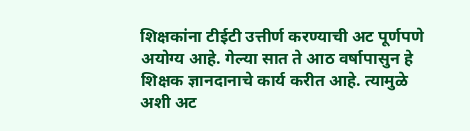शिक्षकांना टीईटी उत्तीर्ण करण्याची अट पूर्णपणे अयोग्य आहे. गेल्या सात ते आठ वर्षापासुन हे शिक्षक ज्ञानदानाचे कार्य करीत आहे. त्यामुळे अशी अट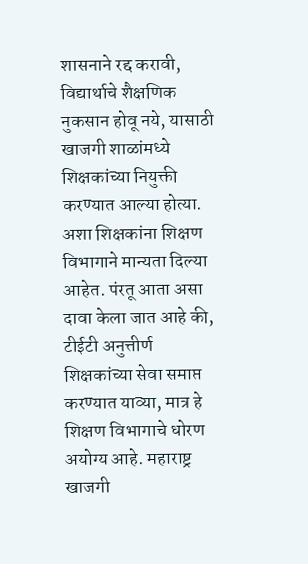शासनाने रद्द करावी, विद्यार्थाचे शैक्षणिक नुकसान होवू नये, यासाठी खाजगी शाळांमध्ये शिक्षकांच्या नियुक्ती करण्यात आल्या होत्या. अशा शिक्षकांना शिक्षण विभागाने मान्यता दिल्या आहेत. पंरतू आता असा दावा केला जात आहे की, टीईटी अनुत्तीर्ण शिक्षकांच्या सेवा समाप्त करण्यात याव्या, मात्र हे शिक्षण विभागाचे धोरण अयोग्य आहे. महाराष्ट्र खाजगी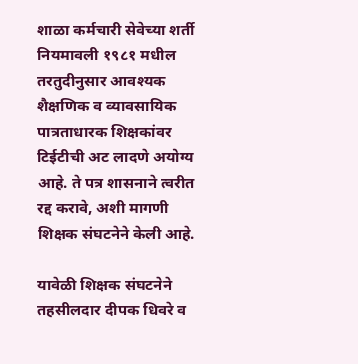शाळा कर्मचारी सेवेच्या शर्ती नियमावली १९८१ मधील तरतुदीनुसार आवश्यक शैक्षणिक व व्यावसायिक पात्रताधारक शिक्षकांवर टिईटीची अट लादणे अयोग्य आहे. ते पत्र शासनाने त्वरीत रद्द करावे, अशी मागणी शिक्षक संघटनेने केली आहे.

यावेळी शिक्षक संघटनेने तहसीलदार दीपक धिवरे व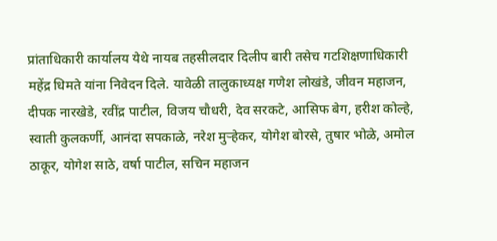प्रांताधिकारी कार्यालय येथे नायब तहसीलदार दिलीप बारी तसेच गटशिक्षणाधिकारी महेंद्र धिमते यांना निवेदन दिले. यावेळी तालुकाध्यक्ष गणेश लोखंडे, जीवन महाजन, दीपक नारखेडे, रवींद्र पाटील, विजय चौधरी, देव सरकटे, आसिफ बेग, हरीश कोल्हे, स्वाती कुलकर्णी, आनंदा सपकाळे, नरेश मुऱ्हेकर, योगेश बोरसे, तुषार भोळे, अमोल ठाकूर, योगेश साठे, वर्षा पाटील, सचिन महाजन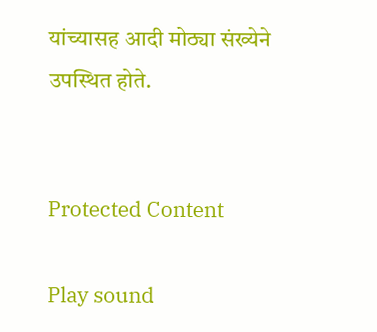यांच्यासह आदी मोठ्या संख्येने उपस्थित होते.


Protected Content

Play sound